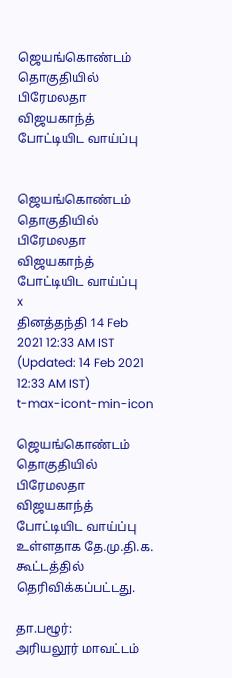ஜெயங்கொண்டம் தொகுதியில் பிரேமலதா விஜயகாந்த் போட்டியிட வாய்ப்பு


ஜெயங்கொண்டம் தொகுதியில் பிரேமலதா விஜயகாந்த் போட்டியிட வாய்ப்பு
x
தினத்தந்தி 14 Feb 2021 12:33 AM IST (Updated: 14 Feb 2021 12:33 AM IST)
t-max-icont-min-icon

ஜெயங்கொண்டம் தொகுதியில் பிரேமலதா விஜயகாந்த் போட்டியிட வாய்ப்பு உள்ளதாக தே.மு.தி.க. கூட்டத்தில் தெரிவிக்கப்பட்டது.

தா.பழூர்:
அரியலூர் மாவட்டம்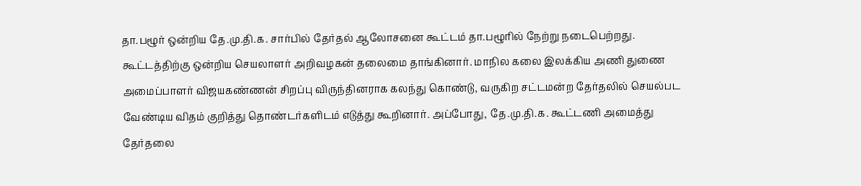தா.பழூர் ஒன்றிய தே.மு.தி.க. சார்பில் தேர்தல் ஆலோசனை கூட்டம் தா.பழூரில் நேற்று நடைபெற்றது. கூட்டத்திற்கு ஒன்றிய செயலாளர் அறிவழகன் தலைமை தாங்கினார். மாநில கலை இலக்கிய அணி துணை அமைப்பாளர் விஜயகண்ணன் சிறப்பு விருந்தினராக கலந்து கொண்டு, வருகிற சட்டமன்ற தேர்தலில் செயல்பட வேண்டிய விதம் குறித்து தொண்டர்களிடம் எடுத்து கூறினார். அப்போது, தே.மு.தி.க. கூட்டணி அமைத்து தேர்தலை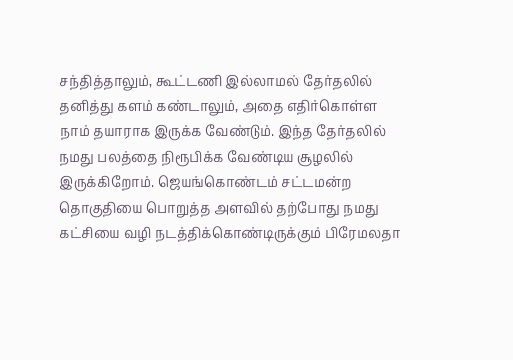சந்தித்தாலும், கூட்டணி இல்லாமல் தேர்தலில் தனித்து களம் கண்டாலும், அதை எதிர்கொள்ள நாம் தயாராக இருக்க வேண்டும். இந்த தேர்தலில் நமது பலத்தை நிரூபிக்க வேண்டிய சூழலில் இருக்கிறோம். ஜெயங்கொண்டம் சட்டமன்ற தொகுதியை பொறுத்த அளவில் தற்போது நமது கட்சியை வழி நடத்திக்கொண்டிருக்கும் பிரேமலதா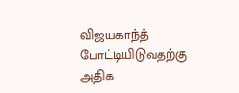விஜயகாந்த் போட்டியிடுவதற்கு அதிக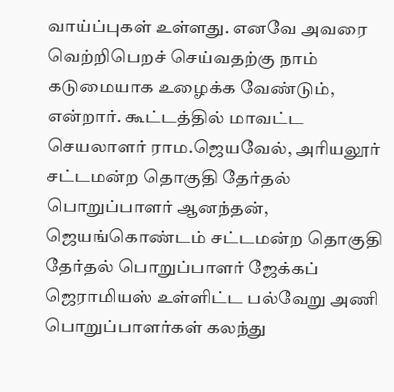வாய்ப்புகள் உள்ளது. எனவே அவரை வெற்றிபெறச் செய்வதற்கு நாம் கடுமையாக உழைக்க வேண்டும், என்றார். கூட்டத்தில் மாவட்ட செயலாளர் ராம.ஜெயவேல், அரியலூர் சட்டமன்ற தொகுதி தேர்தல் பொறுப்பாளர் ஆனந்தன், ஜெயங்கொண்டம் சட்டமன்ற தொகுதி தேர்தல் பொறுப்பாளர் ஜேக்கப் ஜெராமியஸ் உள்ளிட்ட பல்வேறு அணி பொறுப்பாளர்கள் கலந்து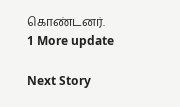கொண்டனர்.
1 More update

Next Story